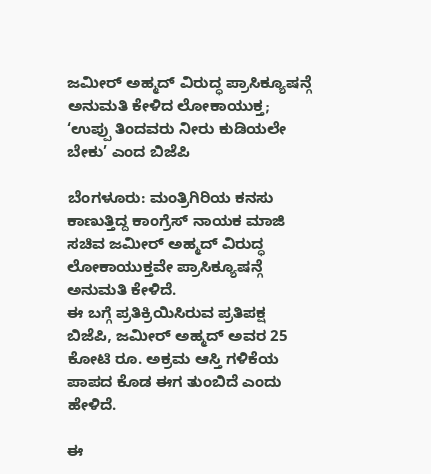ಜಮೀರ್ ಅಹ್ಮದ್ ವಿರುದ್ಧ ಪ್ರಾಸಿಕ್ಯೂಷನ್ಗೆ ಅನುಮತಿ ಕೇಳಿದ ಲೋಕಾಯುಕ್ತ; ‘ಉಪ್ಪು ತಿಂದವರು ನೀರು ಕುಡಿಯಲೇ ಬೇಕು’ ಎಂದ ಬಿಜೆಪಿ

ಬೆಂಗಳೂರು: ಮಂತ್ರಿಗಿರಿಯ ಕನಸು ಕಾಣುತ್ತಿದ್ದ ಕಾಂಗ್ರೆಸ್ ನಾಯಕ ಮಾಜಿ ಸಚಿವ ಜಮೀರ್ ಅಹ್ಮದ್ ವಿರುದ್ಧ ಲೋಕಾಯುಕ್ತವೇ ಪ್ರಾಸಿಕ್ಯೂಷನ್ಗೆ ಅನುಮತಿ ಕೇಳಿದೆ.
ಈ ಬಗ್ಗೆ ಪ್ರತಿಕ್ರಿಯಿಸಿರುವ ಪ್ರತಿಪಕ್ಷ ಬಿಜೆಪಿ, ಜಮೀರ್ ಅಹ್ಮದ್ ಅವರ 25 ಕೋಟಿ ರೂ. ಅಕ್ರಮ ಆಸ್ತಿ ಗಳಿಕೆಯ ಪಾಪದ ಕೊಡ ಈಗ ತುಂಬಿದೆ ಎಂದು ಹೇಳಿದೆ.

ಈ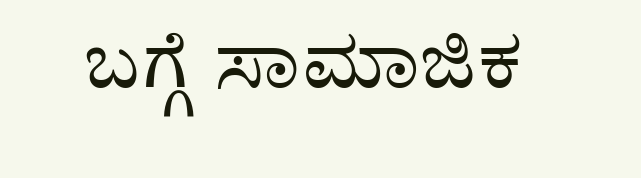ಬಗ್ಗೆ ಸಾಮಾಜಿಕ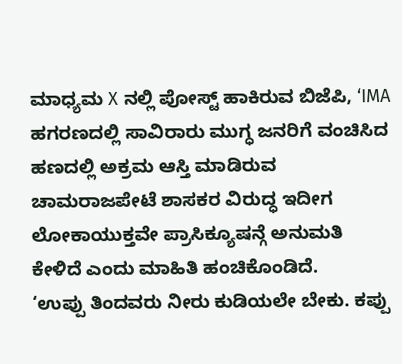ಮಾಧ್ಯಮ X ನಲ್ಲಿ ಪೋಸ್ಟ್ ಹಾಕಿರುವ ಬಿಜೆಪಿ, ‘IMA ಹಗರಣದಲ್ಲಿ ಸಾವಿರಾರು ಮುಗ್ಧ ಜನರಿಗೆ ವಂಚಿಸಿದ ಹಣದಲ್ಲಿ ಅಕ್ರಮ ಆಸ್ತಿ ಮಾಡಿರುವ ಚಾಮರಾಜಪೇಟೆ ಶಾಸಕರ ವಿರುದ್ಧ ಇದೀಗ ಲೋಕಾಯುಕ್ತವೇ ಪ್ರಾಸಿಕ್ಯೂಷನ್ಗೆ ಅನುಮತಿ ಕೇಳಿದೆ ಎಂದು ಮಾಹಿತಿ ಹಂಚಿಕೊಂಡಿದೆ.
‘ಉಪ್ಪು ತಿಂದವರು ನೀರು ಕುಡಿಯಲೇ ಬೇಕು. ಕಪ್ಪು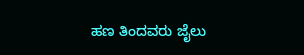ಹಣ ತಿಂದವರು ಜೈಲು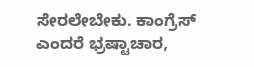ಸೇರಲೇಬೇಕು. ಕಾಂಗ್ರೆಸ್ ಎಂದರೆ ಭ್ರಷ್ಟಾಚಾರ,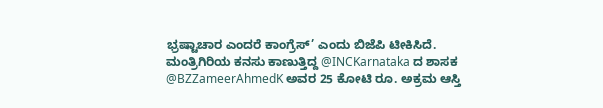ಭ್ರಷ್ಟಾಚಾರ ಎಂದರೆ ಕಾಂಗ್ರೆಸ್’ ಎಂದು ಬಿಜೆಪಿ ಟೀಕಿಸಿದೆ.
ಮಂತ್ರಿಗಿರಿಯ ಕನಸು ಕಾಣುತ್ತಿದ್ದ @INCKarnataka ದ ಶಾಸಕ @BZZameerAhmedK ಅವರ 25 ಕೋಟಿ ರೂ. ಅಕ್ರಮ ಆಸ್ತಿ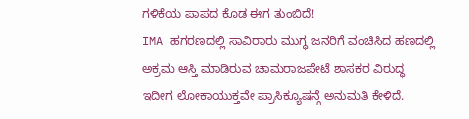ಗಳಿಕೆಯ ಪಾಪದ ಕೊಡ ಈಗ ತುಂಬಿದೆ!
IMA ಹಗರಣದಲ್ಲಿ ಸಾವಿರಾರು ಮುಗ್ಧ ಜನರಿಗೆ ವಂಚಿಸಿದ ಹಣದಲ್ಲಿ ಅಕ್ರಮ ಆಸ್ತಿ ಮಾಡಿರುವ ಚಾಮರಾಜಪೇಟೆ ಶಾಸಕರ ವಿರುದ್ಧ ಇದೀಗ ಲೋಕಾಯುಕ್ತವೇ ಪ್ರಾಸಿಕ್ಯೂಷನ್ಗೆ ಅನುಮತಿ ಕೇಳಿದೆ.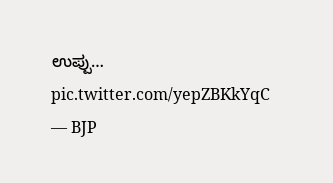ಉಪ್ಪು… pic.twitter.com/yepZBKkYqC
— BJP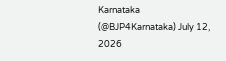Karnataka (@BJP4Karnataka) July 12, 2026